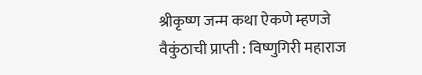श्रीकृष्ण जन्म कथा ऐकणे म्हणजे वैकुंठाची प्राप्ती : विष्णुगिरी महाराज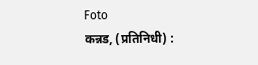Foto
कन्नड, (प्रतिनिधी) :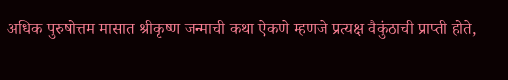अधिक पुरुषोत्तम मासात श्रीकृष्ण जन्माची कथा ऐकणे म्हणजे प्रत्यक्ष वैकुंठाची प्राप्ती होते,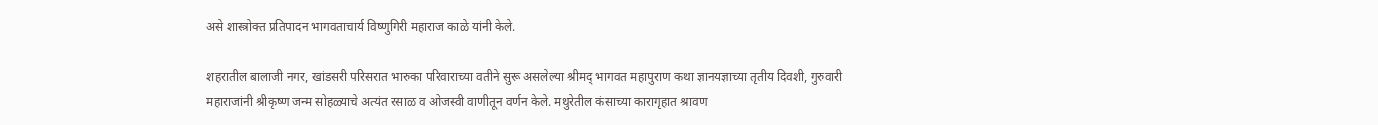असे शास्त्रोक्त प्रतिपादन भागवताचार्य विष्णुगिरी महाराज काळे यांनी केले.

शहरातील बालाजी नगर, खांडसरी परिसरात भारुका परिवाराच्या वतीने सुरू असलेल्या श्रीमद् भागवत महापुराण कथा ज्ञानयज्ञाच्या तृतीय दिवशी, गुरुवारी महाराजांनी श्रीकृष्ण जन्म सोहळ्याचे अत्यंत रसाळ व ओजस्वी वाणीतून वर्णन केले. मथुरेतील कंसाच्या कारागृहात श्रावण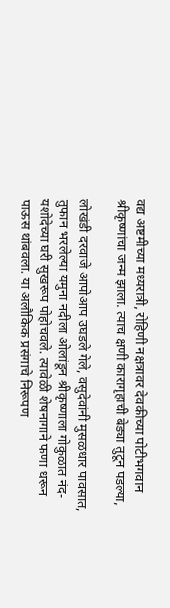वद्य अष्टमीच्या मध्यरात्री, रोहिणी नक्षत्रावर देवकीच्या पोटीभगवान श्रीकृष्णांचा जन्म झाला. त्याच क्षणी कारागृहाची बेड्या तुटून पडल्या,

लोखंडी दरवाजे आपोआप उघडले गेले, वसुदेवांनी मुसळधार पावसात, तुफान भरलेल्या यमुना नदीला ओलांडून श्रीकृष्णाला गोकुळात नंद-यशोदेच्या घरी सुखरूप पोहोचवले. त्यावेळी शेषनागाने फणा धरून पाऊस थांबवला. या अलौकिक प्रसंगाचे निरूपण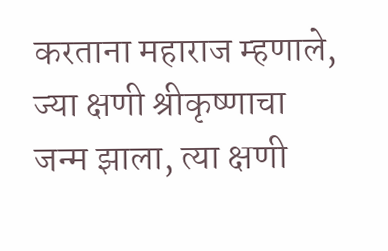करताना महाराज म्हणाले, ज्या क्षणी श्रीकृष्णाचा जन्म झाला, त्या क्षणी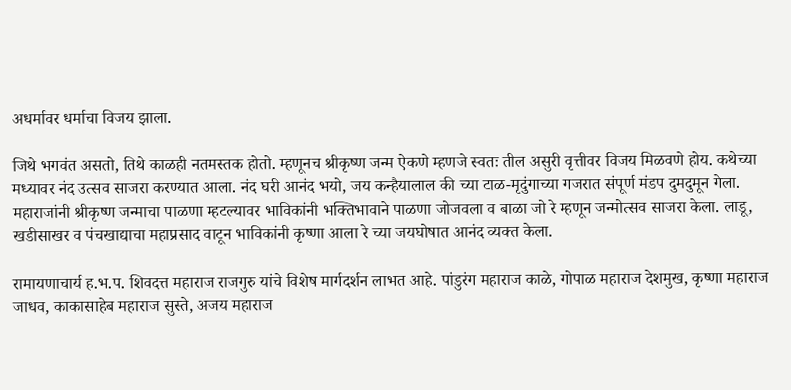अधर्मावर धर्माचा विजय झाला.

जिथे भगवंत असतो, तिथे काळही नतमस्तक होतो. म्हणूनच श्रीकृष्ण जन्म ऐकणे म्हणजे स्वतः तील असुरी वृत्तीवर विजय मिळवणे होय. कथेच्या मध्यावर नंद उत्सव साजरा करण्यात आला. नंद घरी आनंद भयो, जय कन्हैयालाल की च्या टाळ-मृदुंगाच्या गजरात संपूर्ण मंडप दुमदुमून गेला. महाराजांनी श्रीकृष्ण जन्माचा पाळणा म्हटल्यावर भाविकांनी भक्तिभावाने पाळणा जोजवला व बाळा जो रे म्हणून जन्मोत्सव साजरा केला. लाडू, खडीसाखर व पंचखाद्याचा महाप्रसाद वाटून भाविकांनी कृष्णा आला रे च्या जयघोषात आनंद व्यक्त केला.

रामायणाचार्य ह.भ.प. शिवदत्त महाराज राजगुरु यांचे विशेष मार्गदर्शन लाभत आहे. पांडुरंग महाराज काळे, गोपाळ महाराज देशमुख, कृष्णा महाराज जाधव, काकासाहेब महाराज सुस्ते, अजय महाराज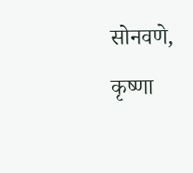सोनवणे, कृष्णा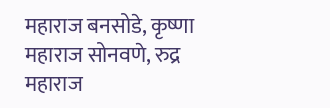महाराज बनसोडे, कृष्णा महाराज सोनवणे, रुद्र महाराज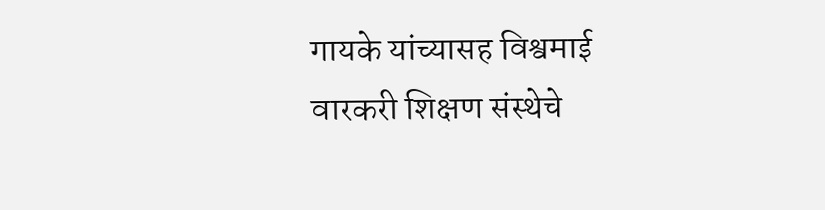गायके यांच्यासह विश्वमाई वारकरी शिक्षण संस्थेचे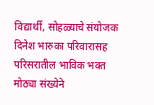विद्यार्थी, सोहळ्याचे संयोजक दिनेश भारुका परिवारासह परिसरातील भाविक भक्त मोठ्या संख्येने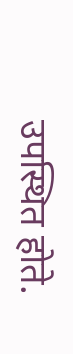उपस्थित होते.